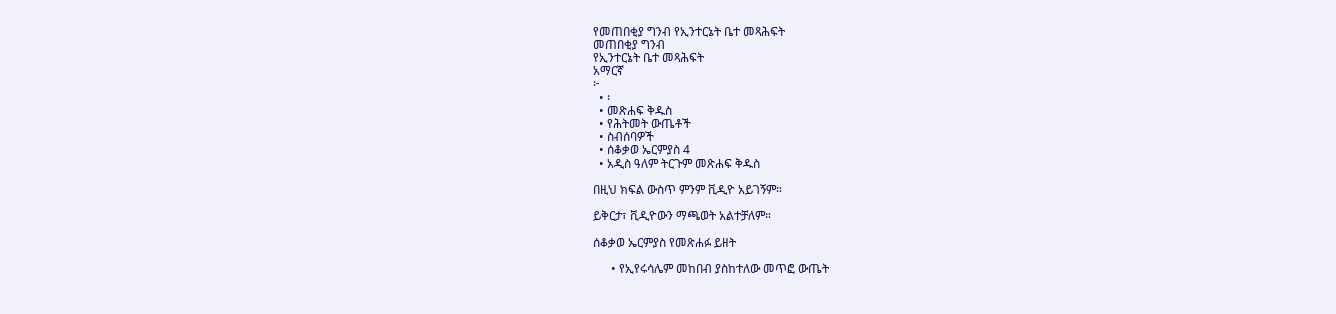የመጠበቂያ ግንብ የኢንተርኔት ቤተ መጻሕፍት
መጠበቂያ ግንብ
የኢንተርኔት ቤተ መጻሕፍት
አማርኛ
፦
  • ፡
  • መጽሐፍ ቅዱስ
  • የሕትመት ውጤቶች
  • ስብሰባዎች
  • ሰቆቃወ ኤርምያስ 4
  • አዲስ ዓለም ትርጉም መጽሐፍ ቅዱስ

በዚህ ክፍል ውስጥ ምንም ቪዲዮ አይገኝም።

ይቅርታ፣ ቪዲዮውን ማጫወት አልተቻለም።

ሰቆቃወ ኤርምያስ የመጽሐፉ ይዘት

      • የኢየሩሳሌም መከበብ ያስከተለው መጥፎ ውጤት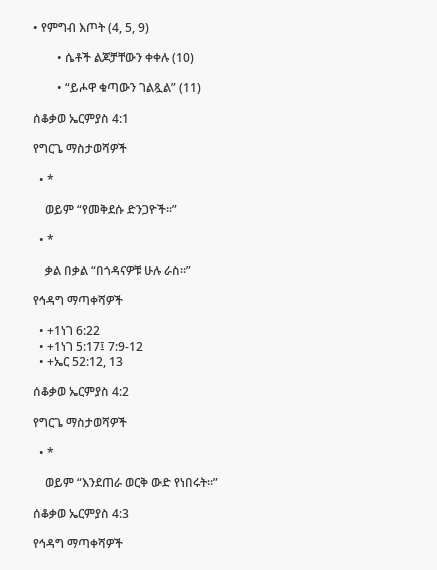• የምግብ እጦት (4, 5, 9)

        • ሴቶች ልጆቻቸውን ቀቀሉ (10)

        • “ይሖዋ ቁጣውን ገልጿል” (11)

ሰቆቃወ ኤርምያስ 4:1

የግርጌ ማስታወሻዎች

  • *

    ወይም “የመቅደሱ ድንጋዮች።”

  • *

    ቃል በቃል “በጎዳናዎቹ ሁሉ ራስ።”

የኅዳግ ማጣቀሻዎች

  • +1ነገ 6:22
  • +1ነገ 5:17፤ 7:9-12
  • +ኤር 52:12, 13

ሰቆቃወ ኤርምያስ 4:2

የግርጌ ማስታወሻዎች

  • *

    ወይም “እንደጠራ ወርቅ ውድ የነበሩት።”

ሰቆቃወ ኤርምያስ 4:3

የኅዳግ ማጣቀሻዎች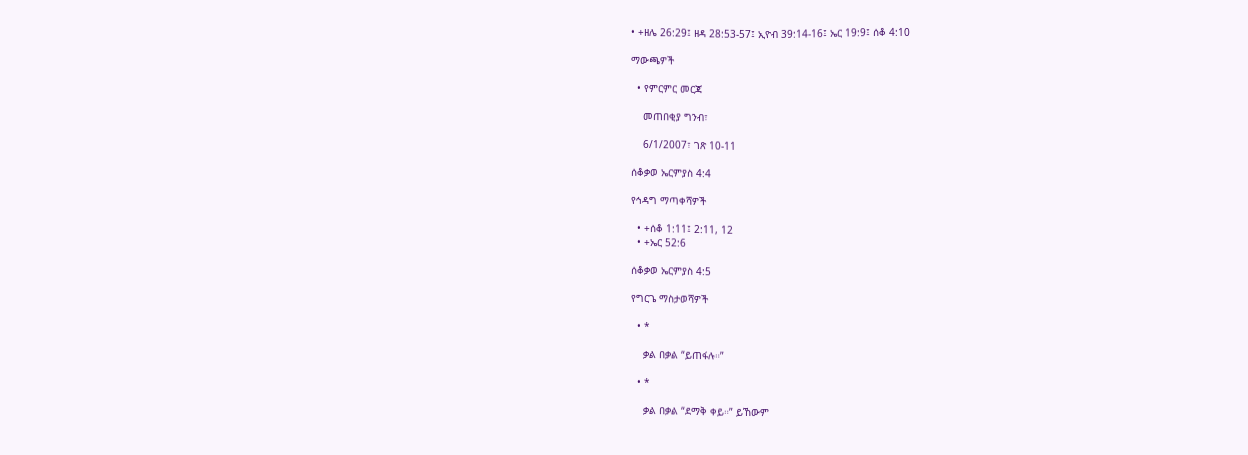• +ዘሌ 26:29፤ ዘዳ 28:53-57፤ ኢዮብ 39:14-16፤ ኤር 19:9፤ ሰቆ 4:10

ማውጫዎች

  • የምርምር መርጃ

    መጠበቂያ ግንብ፣

    6/1/2007፣ ገጽ 10-11

ሰቆቃወ ኤርምያስ 4:4

የኅዳግ ማጣቀሻዎች

  • +ሰቆ 1:11፤ 2:11, 12
  • +ኤር 52:6

ሰቆቃወ ኤርምያስ 4:5

የግርጌ ማስታወሻዎች

  • *

    ቃል በቃል “ይጠፋሉ።”

  • *

    ቃል በቃል “ደማቅ ቀይ።” ይኸውም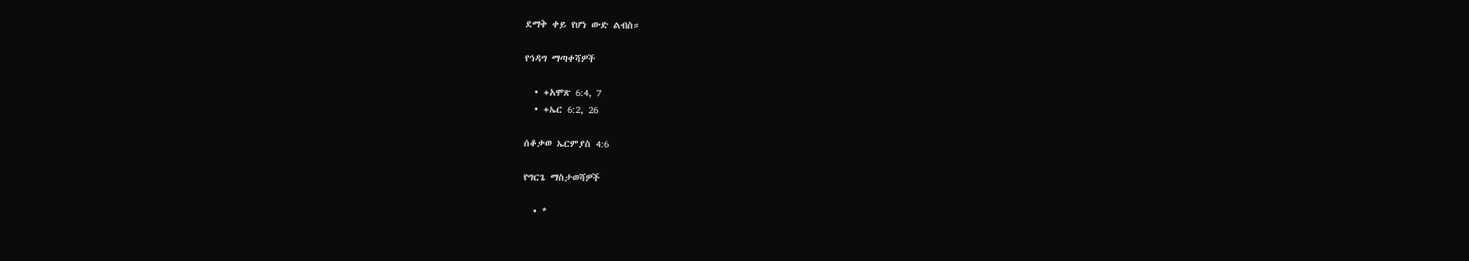ደማቅ ቀይ የሆነ ውድ ልብስ።

የኅዳግ ማጣቀሻዎች

  • +አሞጽ 6:4, 7
  • +ኤር 6:2, 26

ሰቆቃወ ኤርምያስ 4:6

የግርጌ ማስታወሻዎች

  • *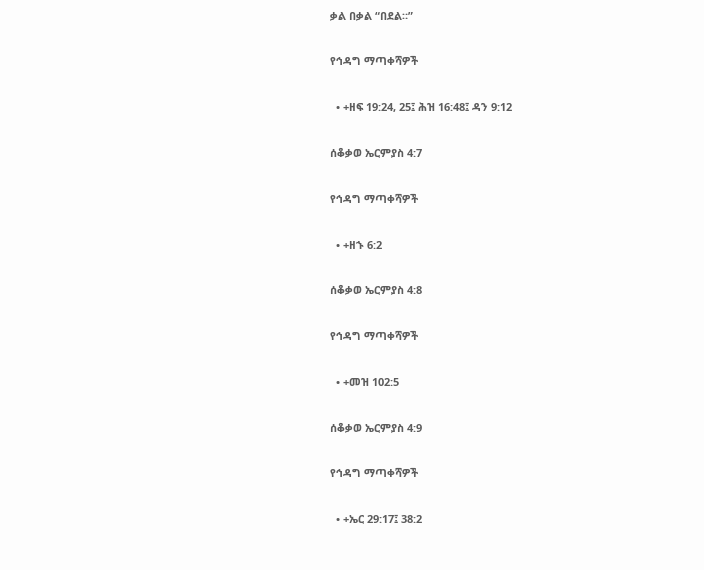ቃል በቃል “በደል።”

የኅዳግ ማጣቀሻዎች

  • +ዘፍ 19:24, 25፤ ሕዝ 16:48፤ ዳን 9:12

ሰቆቃወ ኤርምያስ 4:7

የኅዳግ ማጣቀሻዎች

  • +ዘኁ 6:2

ሰቆቃወ ኤርምያስ 4:8

የኅዳግ ማጣቀሻዎች

  • +መዝ 102:5

ሰቆቃወ ኤርምያስ 4:9

የኅዳግ ማጣቀሻዎች

  • +ኤር 29:17፤ 38:2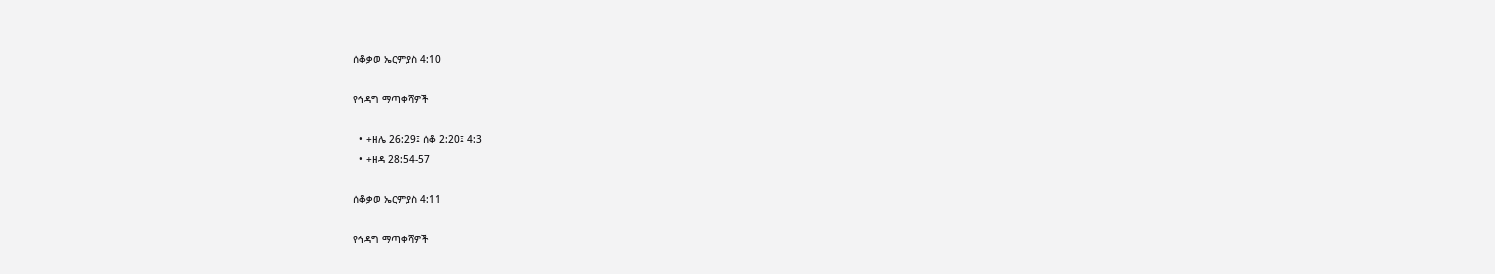ሰቆቃወ ኤርምያስ 4:10

የኅዳግ ማጣቀሻዎች

  • +ዘሌ 26:29፤ ሰቆ 2:20፤ 4:3
  • +ዘዳ 28:54-57

ሰቆቃወ ኤርምያስ 4:11

የኅዳግ ማጣቀሻዎች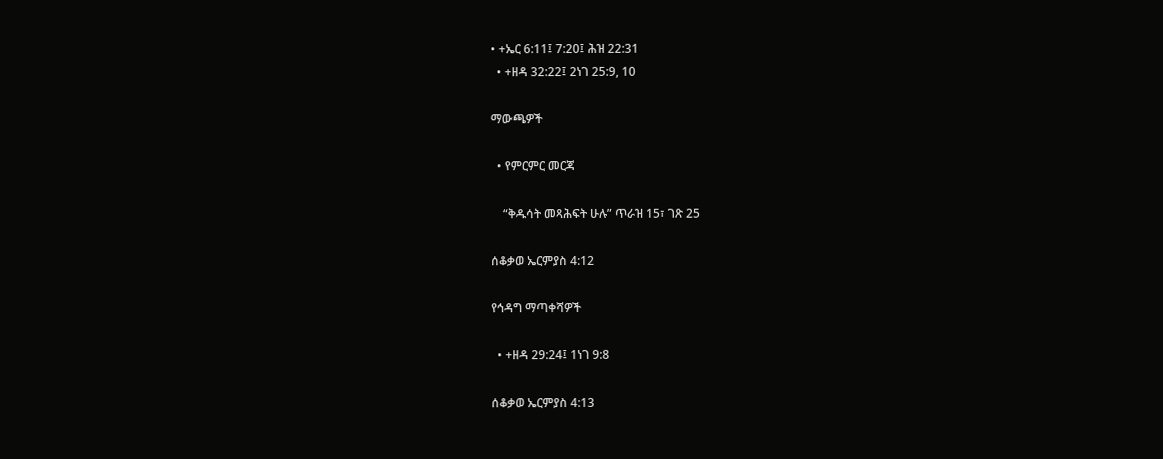• +ኤር 6:11፤ 7:20፤ ሕዝ 22:31
  • +ዘዳ 32:22፤ 2ነገ 25:9, 10

ማውጫዎች

  • የምርምር መርጃ

    “ቅዱሳት መጻሕፍት ሁሉ” ጥራዝ 15፣ ገጽ 25

ሰቆቃወ ኤርምያስ 4:12

የኅዳግ ማጣቀሻዎች

  • +ዘዳ 29:24፤ 1ነገ 9:8

ሰቆቃወ ኤርምያስ 4:13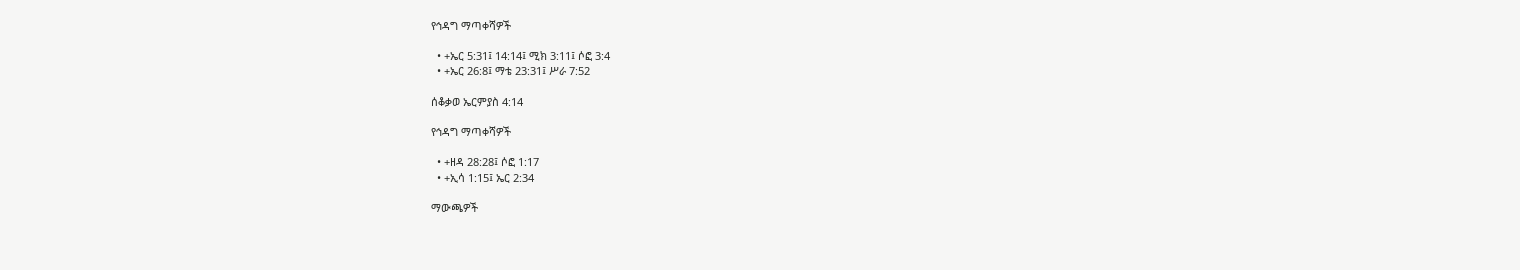የኅዳግ ማጣቀሻዎች

  • +ኤር 5:31፤ 14:14፤ ሚክ 3:11፤ ሶፎ 3:4
  • +ኤር 26:8፤ ማቴ 23:31፤ ሥራ 7:52

ሰቆቃወ ኤርምያስ 4:14

የኅዳግ ማጣቀሻዎች

  • +ዘዳ 28:28፤ ሶፎ 1:17
  • +ኢሳ 1:15፤ ኤር 2:34

ማውጫዎች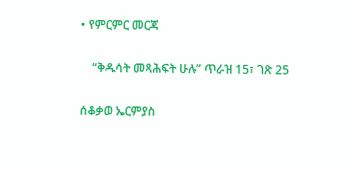• የምርምር መርጃ

    “ቅዱሳት መጻሕፍት ሁሉ” ጥራዝ 15፣ ገጽ 25

ሰቆቃወ ኤርምያስ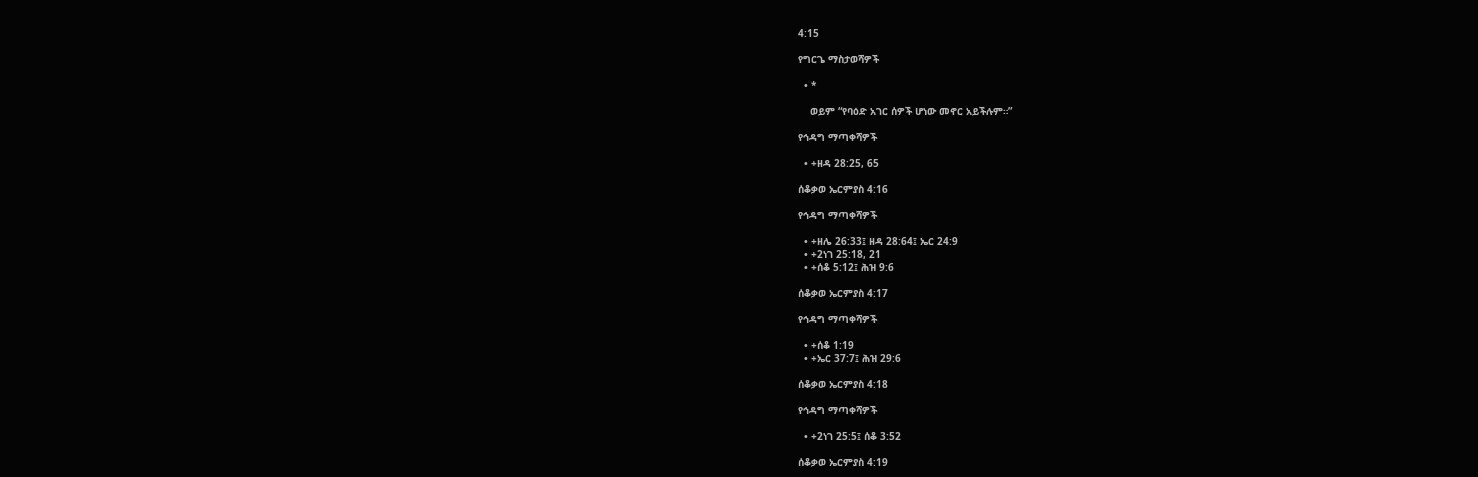4:15

የግርጌ ማስታወሻዎች

  • *

    ወይም “የባዕድ አገር ሰዎች ሆነው መኖር አይችሉም።”

የኅዳግ ማጣቀሻዎች

  • +ዘዳ 28:25, 65

ሰቆቃወ ኤርምያስ 4:16

የኅዳግ ማጣቀሻዎች

  • +ዘሌ 26:33፤ ዘዳ 28:64፤ ኤር 24:9
  • +2ነገ 25:18, 21
  • +ሰቆ 5:12፤ ሕዝ 9:6

ሰቆቃወ ኤርምያስ 4:17

የኅዳግ ማጣቀሻዎች

  • +ሰቆ 1:19
  • +ኤር 37:7፤ ሕዝ 29:6

ሰቆቃወ ኤርምያስ 4:18

የኅዳግ ማጣቀሻዎች

  • +2ነገ 25:5፤ ሰቆ 3:52

ሰቆቃወ ኤርምያስ 4:19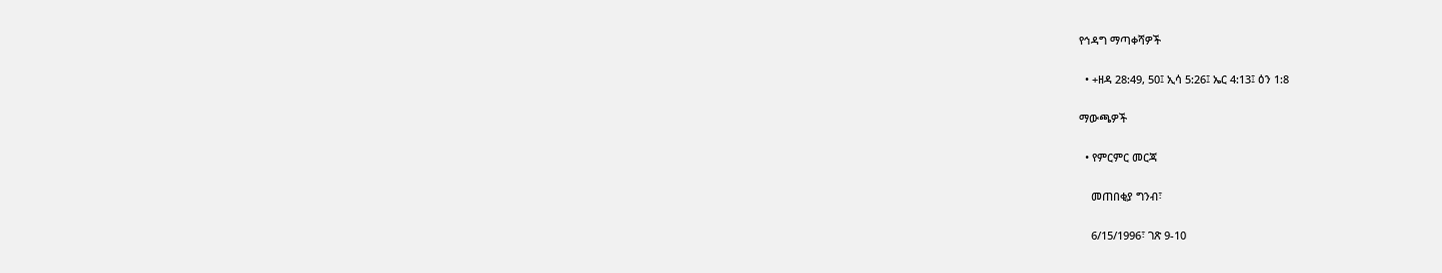የኅዳግ ማጣቀሻዎች

  • +ዘዳ 28:49, 50፤ ኢሳ 5:26፤ ኤር 4:13፤ ዕን 1:8

ማውጫዎች

  • የምርምር መርጃ

    መጠበቂያ ግንብ፣

    6/15/1996፣ ገጽ 9-10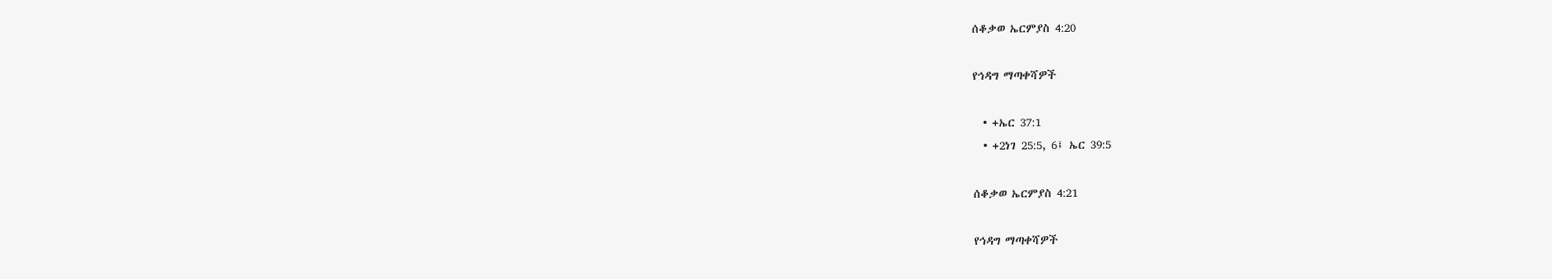ሰቆቃወ ኤርምያስ 4:20

የኅዳግ ማጣቀሻዎች

  • +ኤር 37:1
  • +2ነገ 25:5, 6፤ ኤር 39:5

ሰቆቃወ ኤርምያስ 4:21

የኅዳግ ማጣቀሻዎች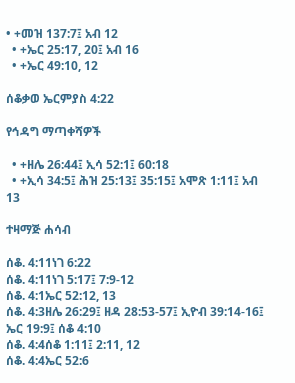• +መዝ 137:7፤ አብ 12
  • +ኤር 25:17, 20፤ አብ 16
  • +ኤር 49:10, 12

ሰቆቃወ ኤርምያስ 4:22

የኅዳግ ማጣቀሻዎች

  • +ዘሌ 26:44፤ ኢሳ 52:1፤ 60:18
  • +ኢሳ 34:5፤ ሕዝ 25:13፤ 35:15፤ አሞጽ 1:11፤ አብ 13

ተዛማጅ ሐሳብ

ሰቆ. 4:11ነገ 6:22
ሰቆ. 4:11ነገ 5:17፤ 7:9-12
ሰቆ. 4:1ኤር 52:12, 13
ሰቆ. 4:3ዘሌ 26:29፤ ዘዳ 28:53-57፤ ኢዮብ 39:14-16፤ ኤር 19:9፤ ሰቆ 4:10
ሰቆ. 4:4ሰቆ 1:11፤ 2:11, 12
ሰቆ. 4:4ኤር 52:6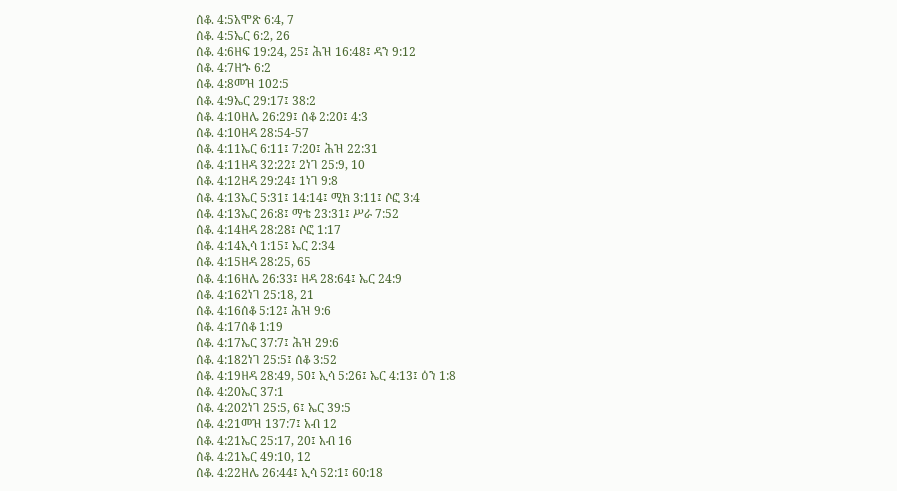ሰቆ. 4:5አሞጽ 6:4, 7
ሰቆ. 4:5ኤር 6:2, 26
ሰቆ. 4:6ዘፍ 19:24, 25፤ ሕዝ 16:48፤ ዳን 9:12
ሰቆ. 4:7ዘኁ 6:2
ሰቆ. 4:8መዝ 102:5
ሰቆ. 4:9ኤር 29:17፤ 38:2
ሰቆ. 4:10ዘሌ 26:29፤ ሰቆ 2:20፤ 4:3
ሰቆ. 4:10ዘዳ 28:54-57
ሰቆ. 4:11ኤር 6:11፤ 7:20፤ ሕዝ 22:31
ሰቆ. 4:11ዘዳ 32:22፤ 2ነገ 25:9, 10
ሰቆ. 4:12ዘዳ 29:24፤ 1ነገ 9:8
ሰቆ. 4:13ኤር 5:31፤ 14:14፤ ሚክ 3:11፤ ሶፎ 3:4
ሰቆ. 4:13ኤር 26:8፤ ማቴ 23:31፤ ሥራ 7:52
ሰቆ. 4:14ዘዳ 28:28፤ ሶፎ 1:17
ሰቆ. 4:14ኢሳ 1:15፤ ኤር 2:34
ሰቆ. 4:15ዘዳ 28:25, 65
ሰቆ. 4:16ዘሌ 26:33፤ ዘዳ 28:64፤ ኤር 24:9
ሰቆ. 4:162ነገ 25:18, 21
ሰቆ. 4:16ሰቆ 5:12፤ ሕዝ 9:6
ሰቆ. 4:17ሰቆ 1:19
ሰቆ. 4:17ኤር 37:7፤ ሕዝ 29:6
ሰቆ. 4:182ነገ 25:5፤ ሰቆ 3:52
ሰቆ. 4:19ዘዳ 28:49, 50፤ ኢሳ 5:26፤ ኤር 4:13፤ ዕን 1:8
ሰቆ. 4:20ኤር 37:1
ሰቆ. 4:202ነገ 25:5, 6፤ ኤር 39:5
ሰቆ. 4:21መዝ 137:7፤ አብ 12
ሰቆ. 4:21ኤር 25:17, 20፤ አብ 16
ሰቆ. 4:21ኤር 49:10, 12
ሰቆ. 4:22ዘሌ 26:44፤ ኢሳ 52:1፤ 60:18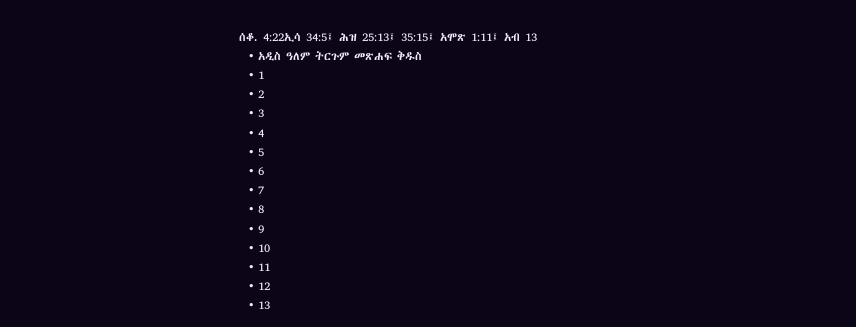ሰቆ. 4:22ኢሳ 34:5፤ ሕዝ 25:13፤ 35:15፤ አሞጽ 1:11፤ አብ 13
  • አዲስ ዓለም ትርጉም መጽሐፍ ቅዱስ
  • 1
  • 2
  • 3
  • 4
  • 5
  • 6
  • 7
  • 8
  • 9
  • 10
  • 11
  • 12
  • 13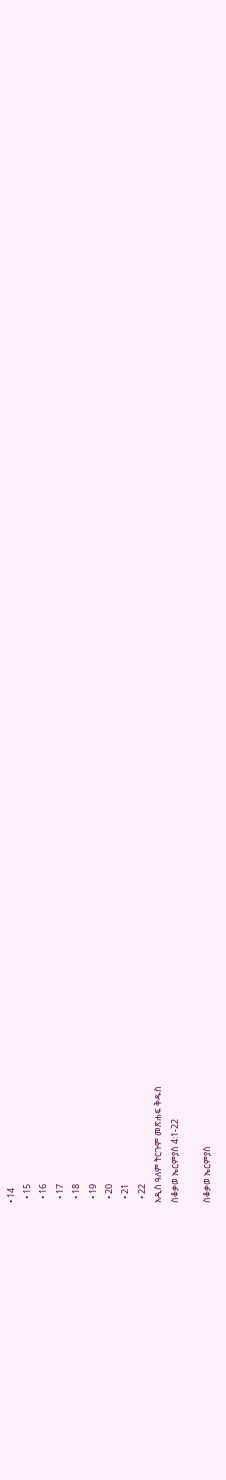• 14
  • 15
  • 16
  • 17
  • 18
  • 19
  • 20
  • 21
  • 22
አዲስ ዓለም ትርጉም መጽሐፍ ቅዱስ
ሰቆቃወ ኤርምያስ 4:1-22

ሰቆቃወ ኤርምያስ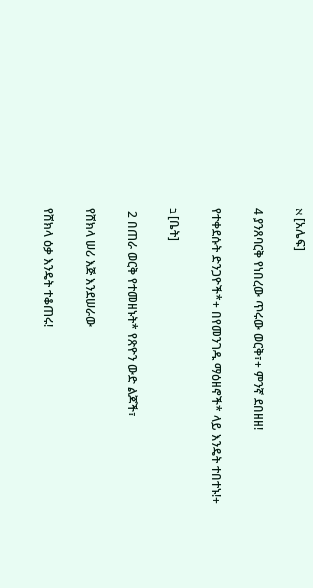א [አሌፍ]

4 ያንጸባርቅ የነበረው ጥሩው ወርቅ፣+ ምንኛ ደበዘዘ!

የተቀደሱት ድንጋዮች*+ በየመንገዱ ማዕዘኖች* ላይ እንዴት ተበተኑ!+

ב [ቤት]

 2 በጠራ ወርቅ የተመዘኑት* የጽዮን ውድ ልጆች፣

የሸክላ ሠሪ እጅ እንደሠራው

የሸክላ ዕቃ እንዴት ተቆጠሩ!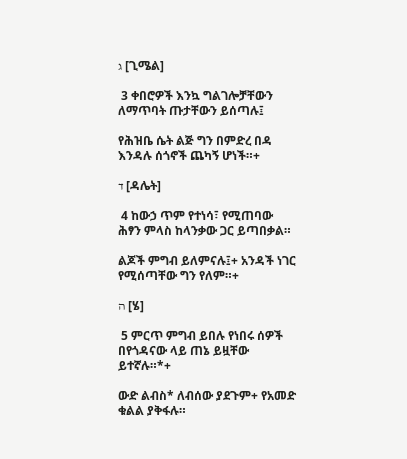ג [ጊሜል]

 3 ቀበሮዎች እንኳ ግልገሎቻቸውን ለማጥባት ጡታቸውን ይሰጣሉ፤

የሕዝቤ ሴት ልጅ ግን በምድረ በዳ እንዳሉ ሰጎኖች ጨካኝ ሆነች።+

ד [ዳሌት]

 4 ከውኃ ጥም የተነሳ፣ የሚጠባው ሕፃን ምላስ ከላንቃው ጋር ይጣበቃል።

ልጆች ምግብ ይለምናሉ፤+ አንዳች ነገር የሚሰጣቸው ግን የለም።+

ה [ሄ]

 5 ምርጥ ምግብ ይበሉ የነበሩ ሰዎች በየጎዳናው ላይ ጠኔ ይዟቸው ይተኛሉ።*+

ውድ ልብስ* ለብሰው ያደጉም+ የአመድ ቁልል ያቅፋሉ።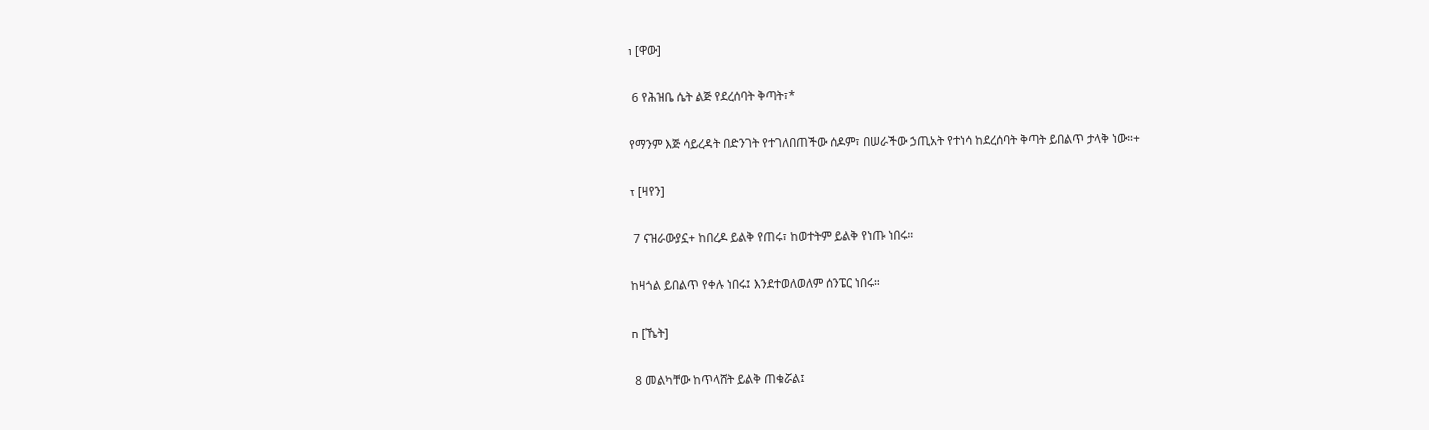ו [ዋው]

 6 የሕዝቤ ሴት ልጅ የደረሰባት ቅጣት፣*

የማንም እጅ ሳይረዳት በድንገት የተገለበጠችው ሰዶም፣ በሠራችው ኃጢአት የተነሳ ከደረሰባት ቅጣት ይበልጥ ታላቅ ነው።+

ז [ዛየን]

 7 ናዝራውያኗ+ ከበረዶ ይልቅ የጠሩ፣ ከወተትም ይልቅ የነጡ ነበሩ።

ከዛጎል ይበልጥ የቀሉ ነበሩ፤ እንደተወለወለም ሰንፔር ነበሩ።

ח [ኼት]

 8 መልካቸው ከጥላሸት ይልቅ ጠቁሯል፤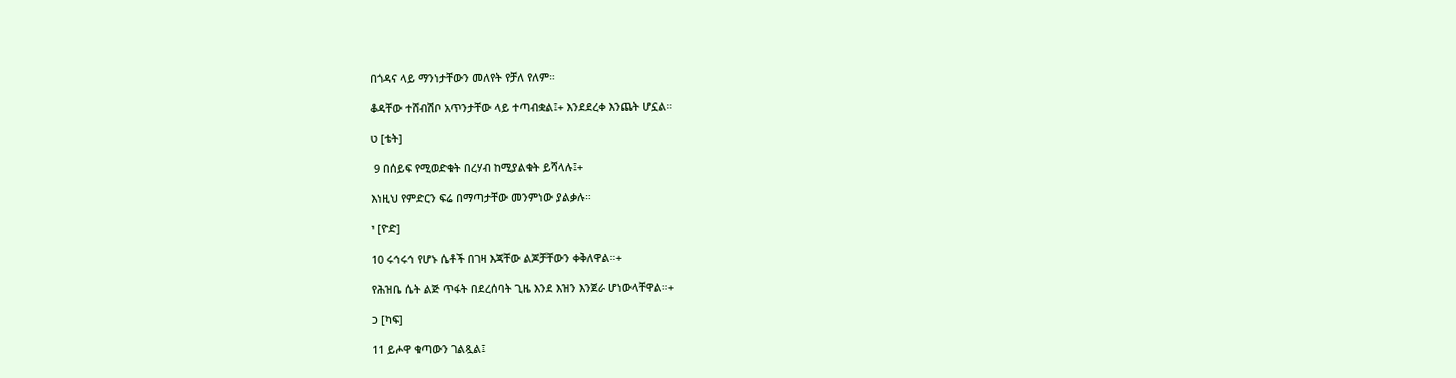በጎዳና ላይ ማንነታቸውን መለየት የቻለ የለም።

ቆዳቸው ተሸብሽቦ አጥንታቸው ላይ ተጣብቋል፤+ እንደደረቀ እንጨት ሆኗል።

ט [ቴት]

 9 በሰይፍ የሚወድቁት በረሃብ ከሚያልቁት ይሻላሉ፤+

እነዚህ የምድርን ፍሬ በማጣታቸው መንምነው ያልቃሉ።

י [ዮድ]

10 ሩኅሩኅ የሆኑ ሴቶች በገዛ እጃቸው ልጆቻቸውን ቀቅለዋል።+

የሕዝቤ ሴት ልጅ ጥፋት በደረሰባት ጊዜ እንደ እዝን እንጀራ ሆነውላቸዋል።+

כ [ካፍ]

11 ይሖዋ ቁጣውን ገልጿል፤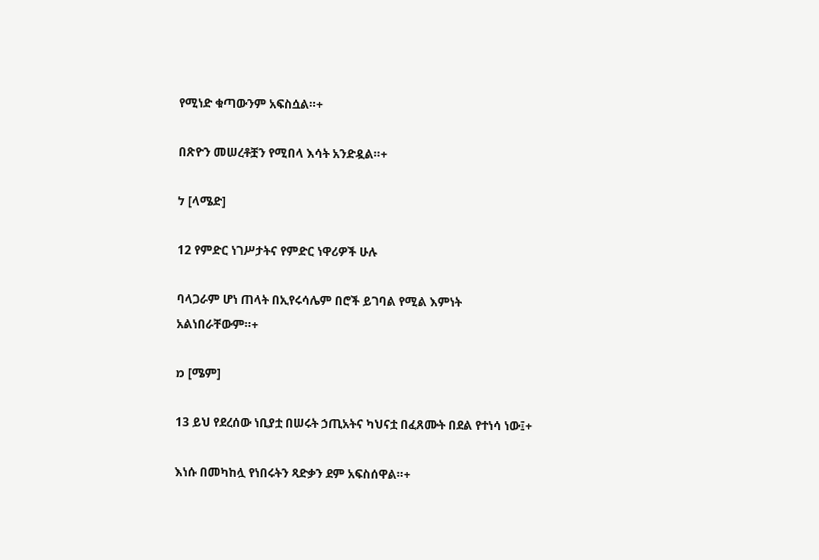የሚነድ ቁጣውንም አፍስሷል።+

በጽዮን መሠረቶቿን የሚበላ እሳት አንድዷል።+

ל [ላሜድ]

12 የምድር ነገሥታትና የምድር ነዋሪዎች ሁሉ

ባላጋራም ሆነ ጠላት በኢየሩሳሌም በሮች ይገባል የሚል እምነት አልነበራቸውም።+

מ [ሜም]

13 ይህ የደረሰው ነቢያቷ በሠሩት ኃጢአትና ካህናቷ በፈጸሙት በደል የተነሳ ነው፤+

እነሱ በመካከሏ የነበሩትን ጻድቃን ደም አፍስሰዋል።+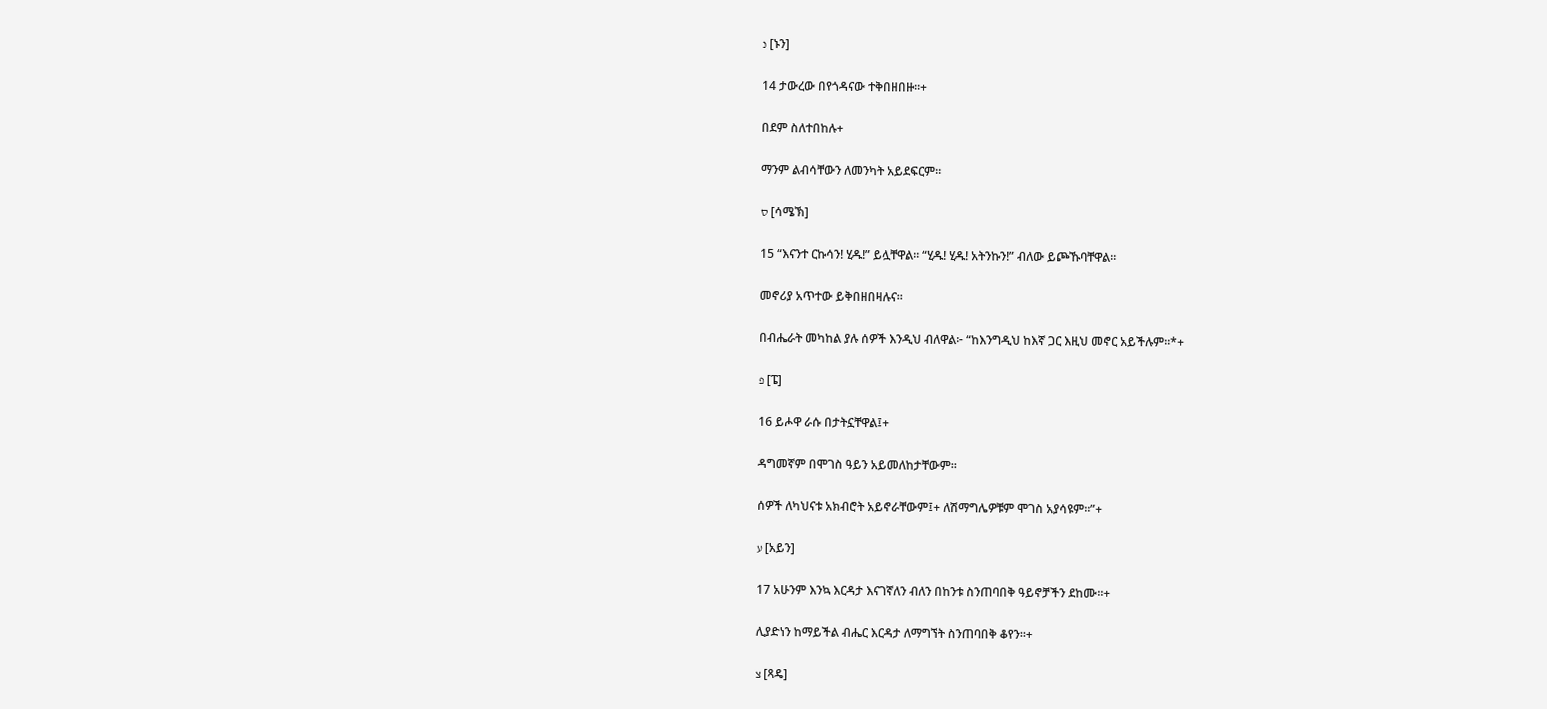נ [ኑን]

14 ታውረው በየጎዳናው ተቅበዘበዙ።+

በደም ስለተበከሉ+

ማንም ልብሳቸውን ለመንካት አይደፍርም።

ס [ሳሜኽ]

15 “እናንተ ርኩሳን! ሂዱ!” ይሏቸዋል። “ሂዱ! ሂዱ! አትንኩን!” ብለው ይጮኹባቸዋል።

መኖሪያ አጥተው ይቅበዘበዛሉና።

በብሔራት መካከል ያሉ ሰዎች እንዲህ ብለዋል፦ “ከእንግዲህ ከእኛ ጋር እዚህ መኖር አይችሉም።*+

פ [ፔ]

16 ይሖዋ ራሱ በታትኗቸዋል፤+

ዳግመኛም በሞገስ ዓይን አይመለከታቸውም።

ሰዎች ለካህናቱ አክብሮት አይኖራቸውም፤+ ለሽማግሌዎቹም ሞገስ አያሳዩም።”+

ע [አይን]

17 አሁንም እንኳ እርዳታ እናገኛለን ብለን በከንቱ ስንጠባበቅ ዓይኖቻችን ደከሙ።+

ሊያድነን ከማይችል ብሔር እርዳታ ለማግኘት ስንጠባበቅ ቆየን።+

צ [ጻዴ]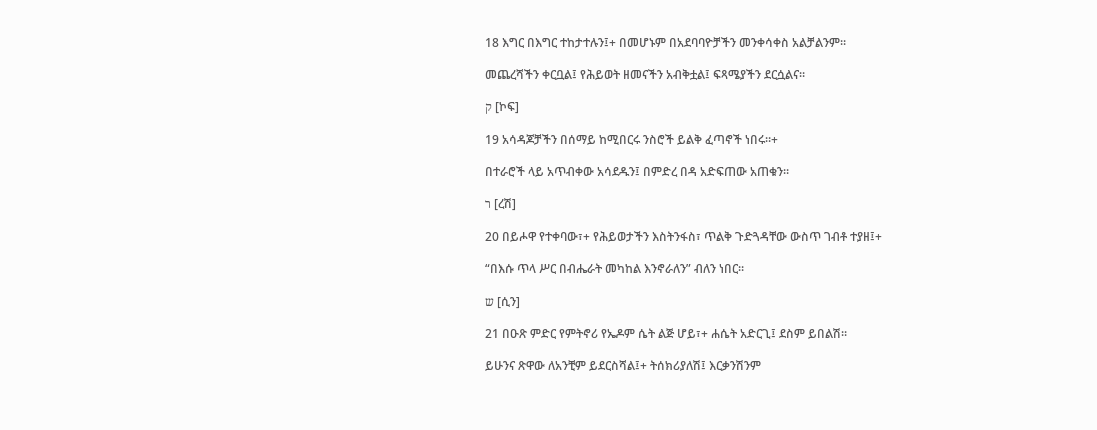18 እግር በእግር ተከታተሉን፤+ በመሆኑም በአደባባዮቻችን መንቀሳቀስ አልቻልንም።

መጨረሻችን ቀርቧል፤ የሕይወት ዘመናችን አብቅቷል፤ ፍጻሜያችን ደርሷልና።

ק [ኮፍ]

19 አሳዳጆቻችን በሰማይ ከሚበርሩ ንስሮች ይልቅ ፈጣኖች ነበሩ።+

በተራሮች ላይ አጥብቀው አሳደዱን፤ በምድረ በዳ አድፍጠው አጠቁን።

ר [ረሽ]

20 በይሖዋ የተቀባው፣+ የሕይወታችን እስትንፋስ፣ ጥልቅ ጉድጓዳቸው ውስጥ ገብቶ ተያዘ፤+

“በእሱ ጥላ ሥር በብሔራት መካከል እንኖራለን” ብለን ነበር።

ש [ሲን]

21 በዑጽ ምድር የምትኖሪ የኤዶም ሴት ልጅ ሆይ፣+ ሐሴት አድርጊ፤ ደስም ይበልሽ።

ይሁንና ጽዋው ለአንቺም ይደርስሻል፤+ ትሰክሪያለሽ፤ እርቃንሽንም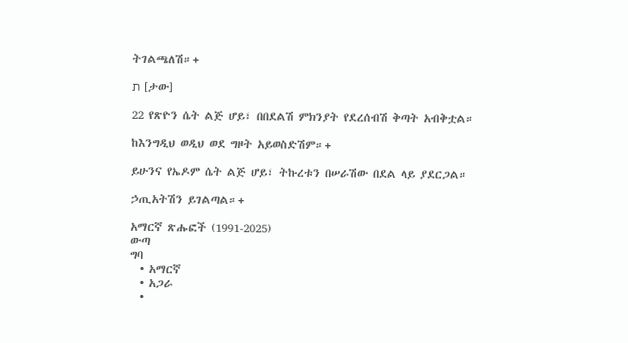ትገልጫለሽ።+

ת [ታው]

22 የጽዮን ሴት ልጅ ሆይ፣ በበደልሽ ምክንያት የደረሰብሽ ቅጣት አብቅቷል።

ከእንግዲህ ወዲህ ወደ ግዞት አይወስድሽም።+

ይሁንና የኤዶም ሴት ልጅ ሆይ፣ ትኩረቱን በሠራሽው በደል ላይ ያደርጋል።

ኃጢአትሽን ይገልጣል።+

አማርኛ ጽሑፎች (1991-2025)
ውጣ
ግባ
  • አማርኛ
  • አጋራ
  •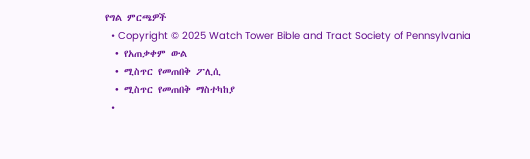የግል ምርጫዎች
  • Copyright © 2025 Watch Tower Bible and Tract Society of Pennsylvania
  • የአጠቃቀም ውል
  • ሚስጥር የመጠበቅ ፖሊሲ
  • ሚስጥር የመጠበቅ ማስተካከያ
  •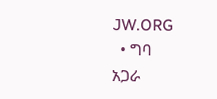JW.ORG
  • ግባ
አጋራ